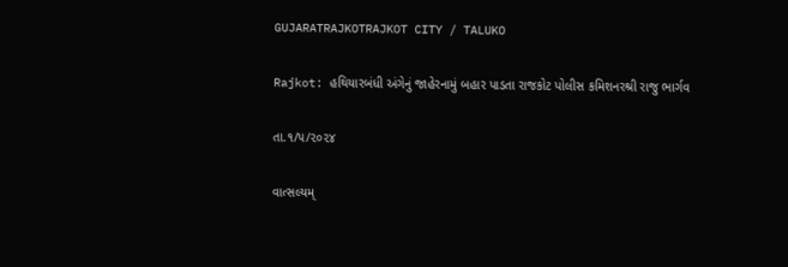GUJARATRAJKOTRAJKOT CITY / TALUKO

Rajkot: હથિયારબંધી અંગેનું જાહેરનામું બહાર પાડતા રાજકોટ પોલીસ કમિશનરશ્રી રાજુ ભાર્ગવ

તા.૧/૫/૨૦૨૪

વાત્સલ્યમ્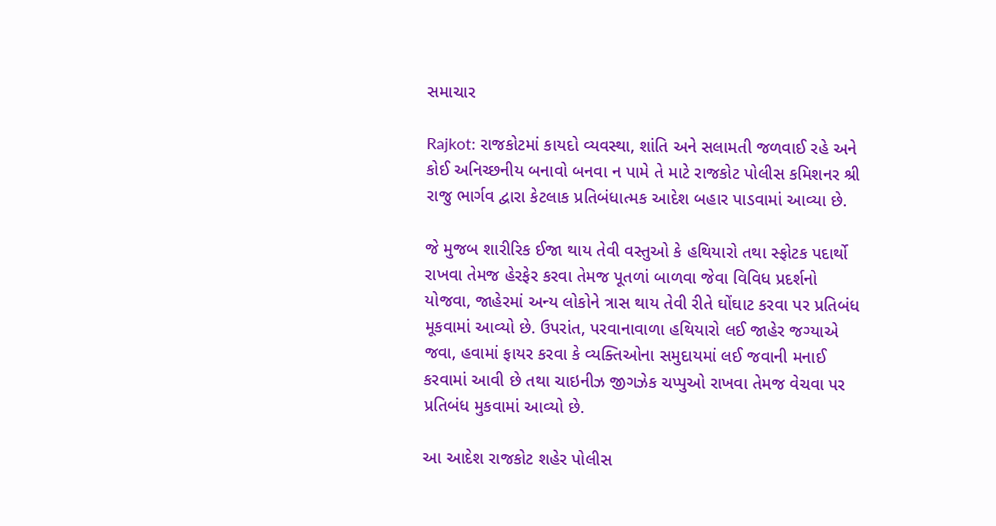સમાચાર

Rajkot: રાજકોટમાં કાયદો વ્યવસ્થા, શાંતિ અને સલામતી જળવાઈ રહે અને કોઈ અનિચ્છનીય બનાવો બનવા ન પામે તે માટે રાજકોટ પોલીસ કમિશનર શ્રી રાજુ ભાર્ગવ દ્વારા કેટલાક પ્રતિબંધાત્મક આદેશ બહાર પાડવામાં આવ્યા છે.

જે મુજબ શારીરિક ઈજા થાય તેવી વસ્તુઓ કે હથિયારો તથા સ્ફોટક પદાર્થો રાખવા તેમજ હેરફેર કરવા તેમજ પૂતળાં બાળવા જેવા વિવિધ પ્રદર્શનો યોજવા, જાહેરમાં અન્ય લોકોને ત્રાસ થાય તેવી રીતે ઘોંઘાટ કરવા પર પ્રતિબંધ મૂકવામાં આવ્યો છે. ઉપરાંત, પરવાનાવાળા હથિયારો લઈ જાહેર જગ્યાએ જવા, હવામાં ફાયર કરવા કે વ્યક્તિઓના સમુદાયમાં લઈ જવાની મનાઈ કરવામાં આવી છે તથા ચાઇનીઝ જીગઝેક ચપ્પુઓ રાખવા તેમજ વેચવા પર પ્રતિબંધ મુકવામાં આવ્યો છે.

આ આદેશ રાજકોટ શહેર પોલીસ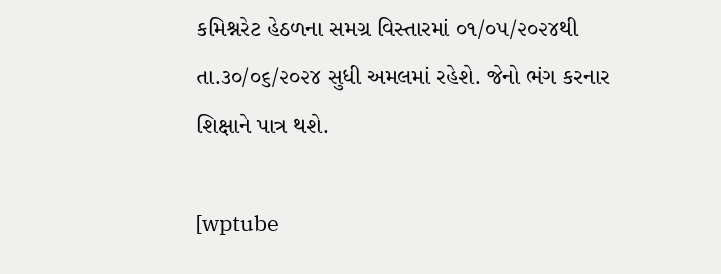કમિશ્નરેટ હેઠળના સમગ્ર વિસ્તારમાં ૦૧/૦૫/૨૦૨૪થી તા.૩૦/૦૬/૨૦૨૪ સુધી અમલમાં રહેશે. જેનો ભંગ કરનાર શિક્ષાને પાત્ર થશે.

[wptube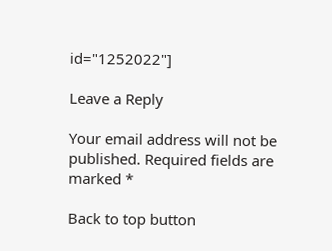id="1252022"]

Leave a Reply

Your email address will not be published. Required fields are marked *

Back to top button